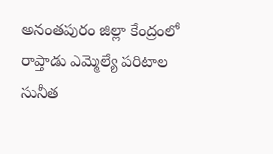అనంతపురం జిల్లా కేంద్రంలో రాప్తాడు ఎమ్మెల్యే పరిటాల సునీత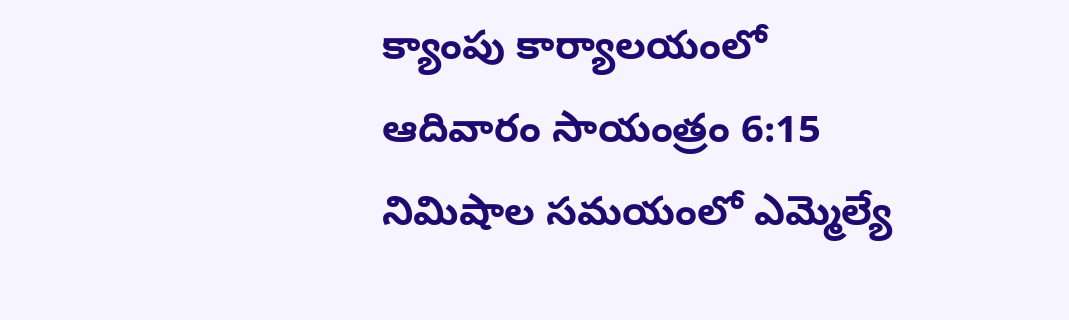క్యాంపు కార్యాలయంలో ఆదివారం సాయంత్రం 6:15 నిమిషాల సమయంలో ఎమ్మెల్యే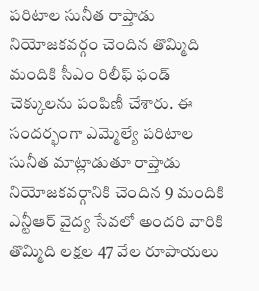పరిటాల సునీత రాప్తాడు నియోజకవర్గం చెందిన తొమ్మిది మందికి సీఎం రిలీఫ్ ఫండ్ చెక్కులను పంపిణీ చేశారు. ఈ సందర్భంగా ఎమ్మెల్యే పరిటాల సునీత మాట్లాడుతూ రాప్తాడు నియోజకవర్గానికి చెందిన 9 మందికి ఎన్టీఆర్ వైద్య సేవలో అందరి వారికి తొమ్మిది లక్షల 47 వేల రూపాయలు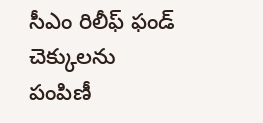సీఎం రిలీఫ్ ఫండ్ చెక్కులను పంపిణీ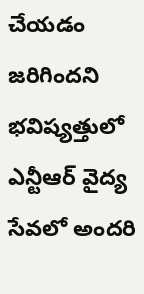చేయడం జరిగిందని భవిష్యత్తులో ఎన్టీఆర్ వైద్య సేవలో అందరి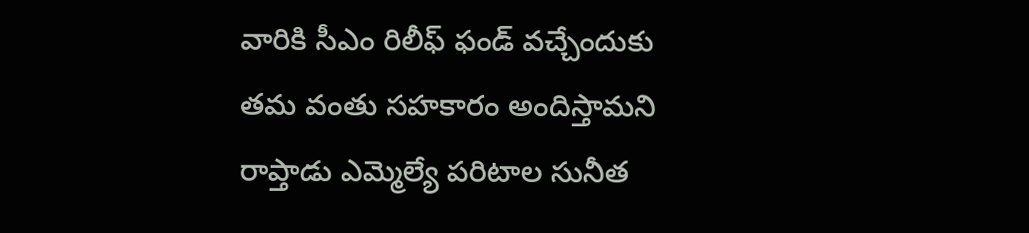వారికి సీఎం రిలీఫ్ ఫండ్ వచ్చేందుకు తమ వంతు సహకారం అందిస్తామని రాప్తాడు ఎమ్మెల్యే పరిటాల సునీత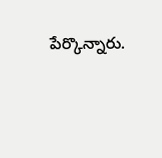పేర్కొన్నారు.